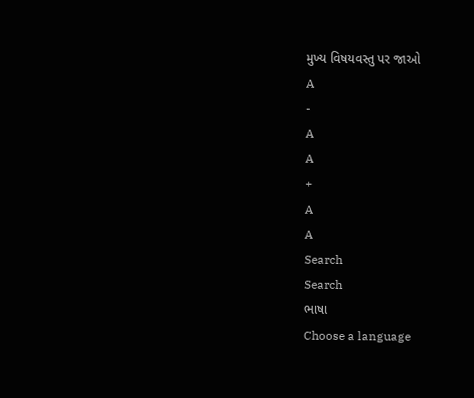મુખ્ય વિષયવસ્તુ પર જાઓ
A
-
A
A
+
A
A
Search
Search
ભાષા
Choose a language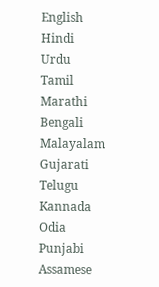English
Hindi
Urdu
Tamil
Marathi
Bengali
Malayalam
Gujarati
Telugu
Kannada
Odia
Punjabi
Assamese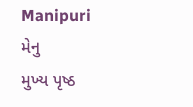Manipuri
મેનુ
મુખ્ય પૃષ્ઠ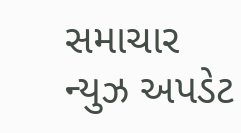સમાચાર
ન્યુઝ અપડેટ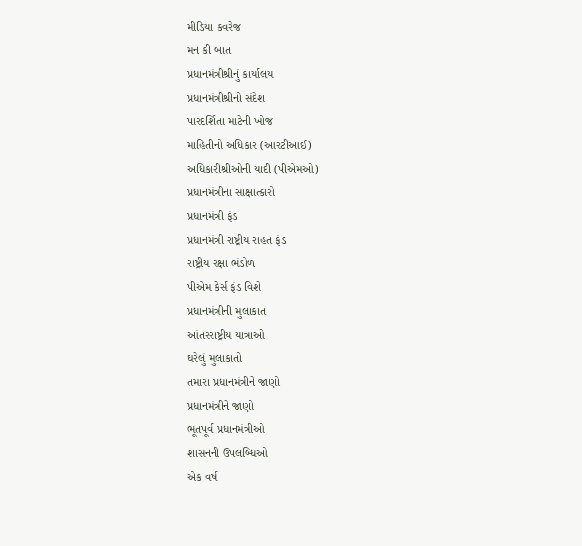મીડિયા કવરેજ
મન કી બાત
પ્રધાનમંત્રીશ્રીનું કાર્યાલય
પ્રધાનમંત્રીશ્રીનો સંદેશ
પારદર્શિતા માટેની ખોજ
માહિતીનો અધિકાર (આરટીઆઈ)
અધિકારીશ્રીઓની યાદી (પીએમઓ)
પ્રધાનમંત્રીના સાક્ષાત્કારો
પ્રધાનમંત્રી ફંડ
પ્રધાનમંત્રી રાષ્ટ્રીય રાહત ફંડ
રાષ્ટ્રીય રક્ષા ભંડોળ
પીએમ કેર્સ ફંડ વિશે
પ્રધાનમંત્રીની મુલાકાત
આંતરરાષ્ટ્રીય યાત્રાઓ
ઘરેલું મુલાકાતો
તમારા પ્રધાનમંત્રીને જાણો
પ્રધાનમંત્રીને જાણો
ભૂતપૂર્વ પ્રધાનમંત્રીઓ
શાસનની ઉપલબ્ધિઓ
એક વર્ષ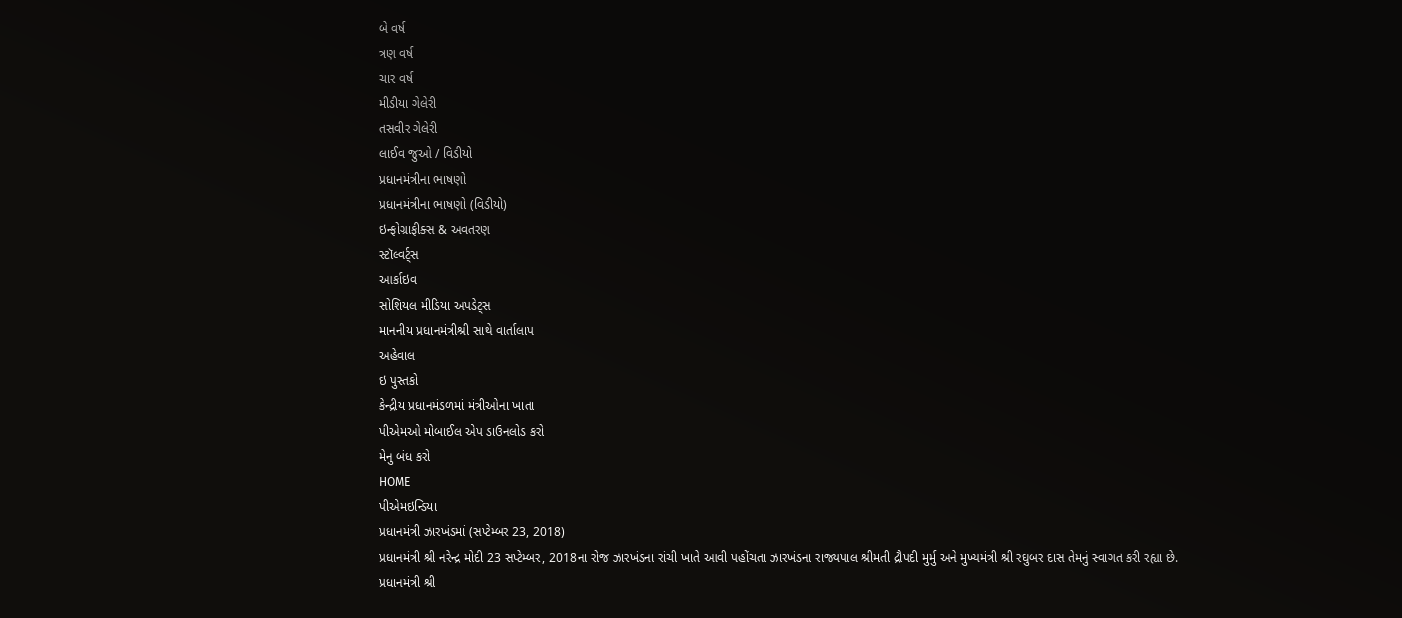બે વર્ષ
ત્રણ વર્ષ
ચાર વર્ષ
મીડીયા ગેલેરી
તસવીર ગેલેરી
લાઈવ જુઓ / વિડીયો
પ્રધાનમંત્રીના ભાષણો
પ્રધાનમંત્રીના ભાષણો (વિડીયો)
ઇન્ફોગ્રાફીક્સ & અવતરણ
સ્ટૉલ્વર્ટ્સ
આર્કાઇવ
સોશિયલ મીડિયા અપડેટ્સ
માનનીય પ્રધાનમંત્રીશ્રી સાથે વાર્તાલાપ
અહેવાલ
ઇ પુસ્તકો
કેન્દ્રીય પ્રધાનમંડળમાં મંત્રીઓના ખાતા
પીએમઓ મોબાઈલ એપ ડાઉનલોડ કરો
મેનુ બંધ કરો
HOME
પીએમઇન્ડિયા
પ્રધાનમંત્રી ઝારખંડમાં (સપ્ટેમ્બર 23, 2018)
પ્રધાનમંત્રી શ્રી નરેન્દ્ર મોદી 23 સપ્ટેમ્બર, 2018ના રોજ ઝારખંડના રાંચી ખાતે આવી પહોંચતા ઝારખંડના રાજ્યપાલ શ્રીમતી દ્રૌપદી મુર્મુ અને મુખ્યમંત્રી શ્રી રઘુબર દાસ તેમનું સ્વાગત કરી રહ્યા છે.
પ્રધાનમંત્રી શ્રી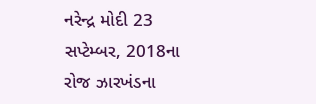નરેન્દ્ર મોદી 23 સપ્ટેમ્બર, 2018ના રોજ ઝારખંડના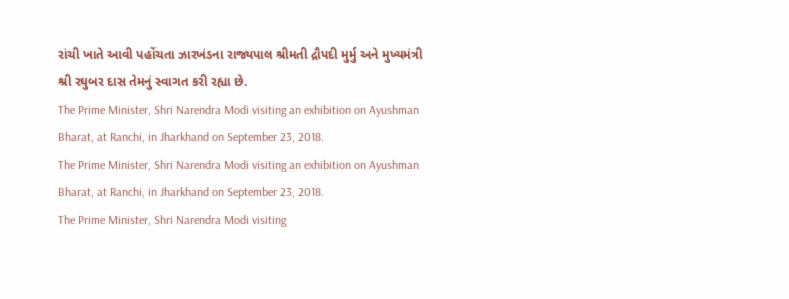રાંચી ખાતે આવી પહોંચતા ઝારખંડના રાજ્યપાલ શ્રીમતી દ્રૌપદી મુર્મુ અને મુખ્યમંત્રી શ્રી રઘુબર દાસ તેમનું સ્વાગત કરી રહ્યા છે.
The Prime Minister, Shri Narendra Modi visiting an exhibition on Ayushman Bharat, at Ranchi, in Jharkhand on September 23, 2018.
The Prime Minister, Shri Narendra Modi visiting an exhibition on Ayushman Bharat, at Ranchi, in Jharkhand on September 23, 2018.
The Prime Minister, Shri Narendra Modi visiting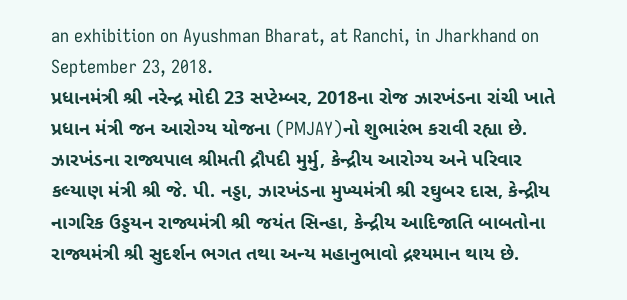an exhibition on Ayushman Bharat, at Ranchi, in Jharkhand on September 23, 2018.
પ્રધાનમંત્રી શ્રી નરેન્દ્ર મોદી 23 સપ્ટેમ્બર, 2018ના રોજ ઝારખંડના રાંચી ખાતે પ્રધાન મંત્રી જન આરોગ્ય યોજના (PMJAY)નો શુભારંભ કરાવી રહ્યા છે. ઝારખંડના રાજ્યપાલ શ્રીમતી દ્રૌપદી મુર્મુ, કેન્દ્રીય આરોગ્ય અને પરિવાર કલ્યાણ મંત્રી શ્રી જે. પી. નડ્ડા, ઝારખંડના મુખ્યમંત્રી શ્રી રઘુબર દાસ, કેન્દ્રીય નાગરિક ઉડ્ડયન રાજ્યમંત્રી શ્રી જયંત સિન્હા, કેન્દ્રીય આદિજાતિ બાબતોના રાજ્યમંત્રી શ્રી સુદર્શન ભગત તથા અન્ય મહાનુભાવો દ્રશ્યમાન થાય છે.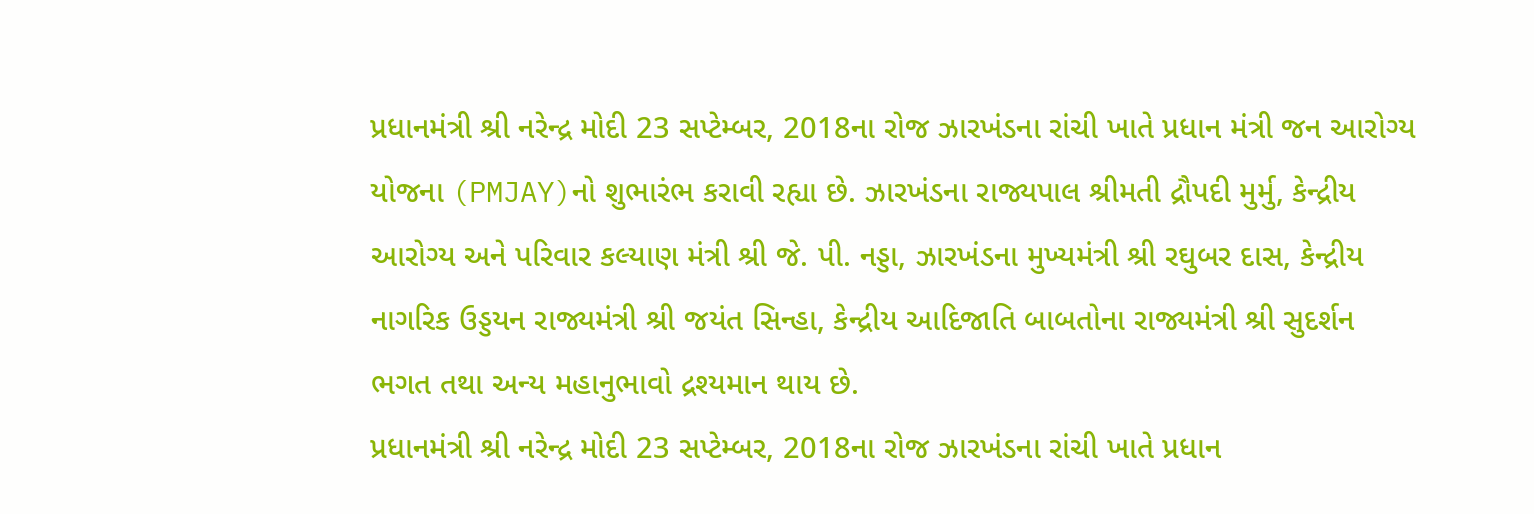પ્રધાનમંત્રી શ્રી નરેન્દ્ર મોદી 23 સપ્ટેમ્બર, 2018ના રોજ ઝારખંડના રાંચી ખાતે પ્રધાન મંત્રી જન આરોગ્ય યોજના (PMJAY)નો શુભારંભ કરાવી રહ્યા છે. ઝારખંડના રાજ્યપાલ શ્રીમતી દ્રૌપદી મુર્મુ, કેન્દ્રીય આરોગ્ય અને પરિવાર કલ્યાણ મંત્રી શ્રી જે. પી. નડ્ડા, ઝારખંડના મુખ્યમંત્રી શ્રી રઘુબર દાસ, કેન્દ્રીય નાગરિક ઉડ્ડયન રાજ્યમંત્રી શ્રી જયંત સિન્હા, કેન્દ્રીય આદિજાતિ બાબતોના રાજ્યમંત્રી શ્રી સુદર્શન ભગત તથા અન્ય મહાનુભાવો દ્રશ્યમાન થાય છે.
પ્રધાનમંત્રી શ્રી નરેન્દ્ર મોદી 23 સપ્ટેમ્બર, 2018ના રોજ ઝારખંડના રાંચી ખાતે પ્રધાન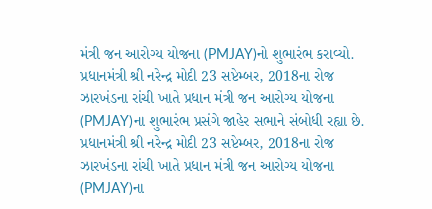મંત્રી જન આરોગ્ય યોજના (PMJAY)નો શુભારંભ કરાવ્યો.
પ્રધાનમંત્રી શ્રી નરેન્દ્ર મોદી 23 સપ્ટેમ્બર, 2018ના રોજ ઝારખંડના રાંચી ખાતે પ્રધાન મંત્રી જન આરોગ્ય યોજના (PMJAY)ના શુભારંભ પ્રસંગે જાહેર સભાને સંબોધી રહ્યા છે.
પ્રધાનમંત્રી શ્રી નરેન્દ્ર મોદી 23 સપ્ટેમ્બર, 2018ના રોજ ઝારખંડના રાંચી ખાતે પ્રધાન મંત્રી જન આરોગ્ય યોજના (PMJAY)ના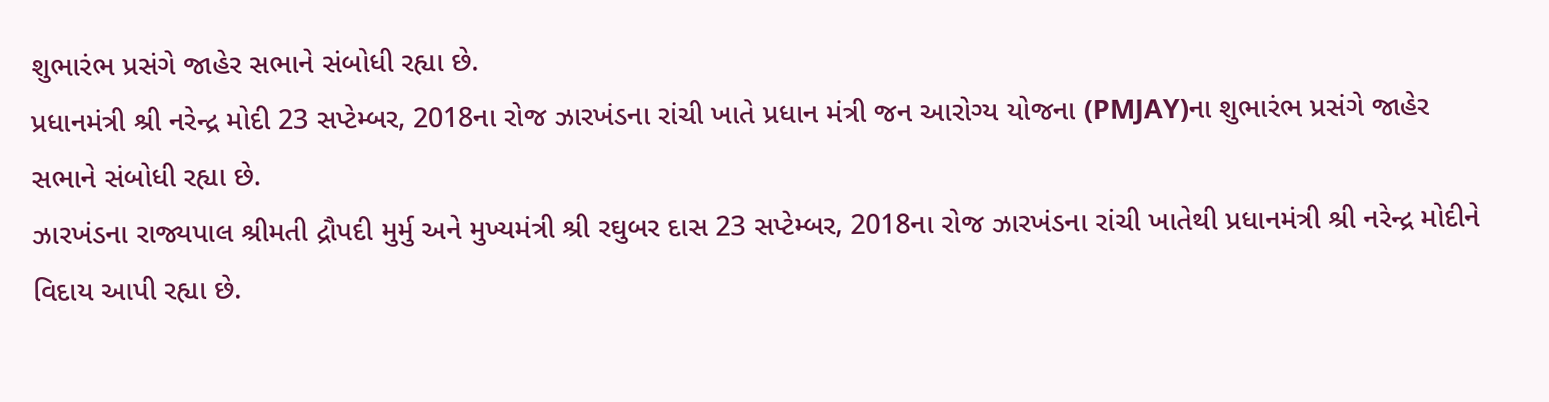શુભારંભ પ્રસંગે જાહેર સભાને સંબોધી રહ્યા છે.
પ્રધાનમંત્રી શ્રી નરેન્દ્ર મોદી 23 સપ્ટેમ્બર, 2018ના રોજ ઝારખંડના રાંચી ખાતે પ્રધાન મંત્રી જન આરોગ્ય યોજના (PMJAY)ના શુભારંભ પ્રસંગે જાહેર સભાને સંબોધી રહ્યા છે.
ઝારખંડના રાજ્યપાલ શ્રીમતી દ્રૌપદી મુર્મુ અને મુખ્યમંત્રી શ્રી રઘુબર દાસ 23 સપ્ટેમ્બર, 2018ના રોજ ઝારખંડના રાંચી ખાતેથી પ્રધાનમંત્રી શ્રી નરેન્દ્ર મોદીને વિદાય આપી રહ્યા છે.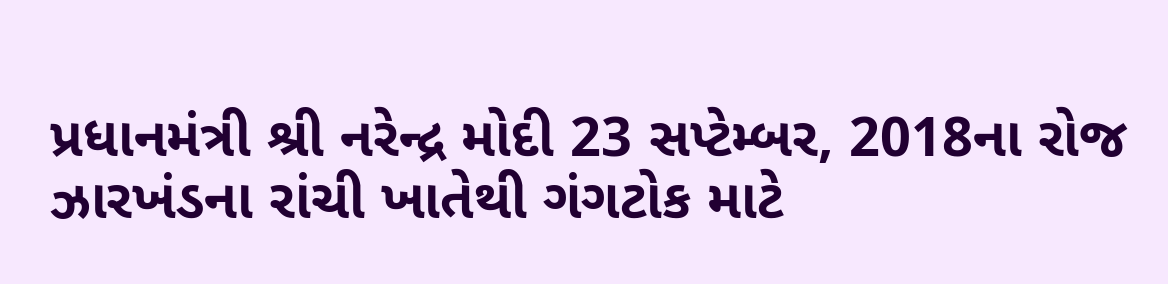પ્રધાનમંત્રી શ્રી નરેન્દ્ર મોદી 23 સપ્ટેમ્બર, 2018ના રોજ ઝારખંડના રાંચી ખાતેથી ગંગટોક માટે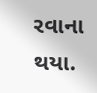રવાના થયા.